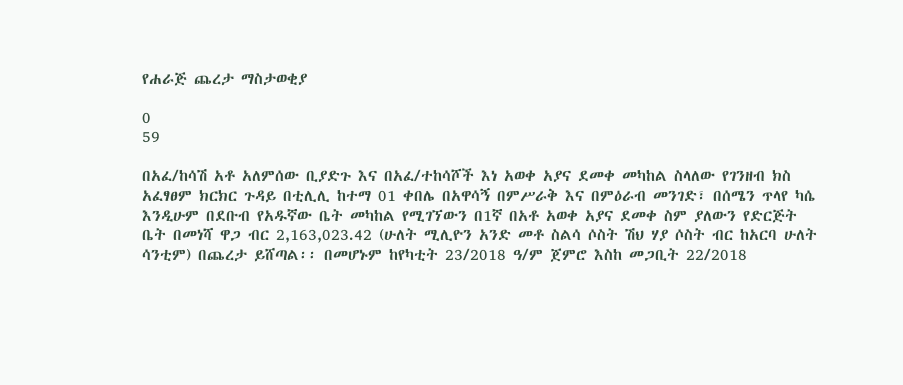የሐራጅ ጨረታ ማስታወቂያ

0
59

በአፈ/ከሳሽ አቶ አለምሰው ቢያድጉ እና በአፈ/ተከሳሾች እነ አወቀ አያና ደመቀ መካከል ስላለው የገንዘብ ክስ አፈፃፀም ክርክር ጉዳይ በቲሊሊ ከተማ 01 ቀበሌ በአዋሳኝ በምሥራቅ እና በምዕራብ መንገድ፣ በሰሜን ጥላየ ካሴ እንዲሁም በደቡብ የአዱኛው ቤት መካከል የሚገኘውን በ1ኛ በአቶ አወቀ አያና ደመቀ ስም ያለውን የድርጅት ቤት በመነሻ ዋጋ ብር 2,163,023.42 (ሁለት ሚሊዮን አንድ መቶ ስልሳ ሶስት ሽህ ሃያ ሶስት ብር ከአርባ ሁለት ሳንቲም) በጨረታ ይሸጣል፡፡ በመሆኑም ከየካቲት 23/2018 ዓ/ም ጀምሮ እስከ መጋቢት 22/2018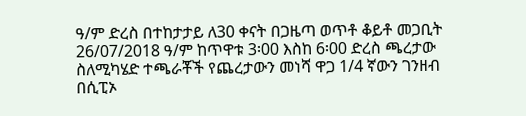ዓ/ም ድረስ በተከታታይ ለ30 ቀናት በጋዜጣ ወጥቶ ቆይቶ መጋቢት 26/07/2018 ዓ/ም ከጥዋቱ 3፡00 እስከ 6፡00 ድረስ ጫረታው ስለሚካሄድ ተጫራቾች የጨረታውን መነሻ ዋጋ 1/4 ኛውን ገንዘብ በሲፒኦ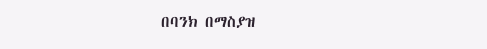በባንክ በማስያዝ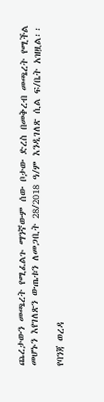ጨረታውን መጫረት የሚፈልጉ ማንኛውም ሰው ቦታው ድረስ በመቅረብ መጫረት የሚችል መሆኑን እየገለጽን ውጤቱን ለመጋቢት 28/2018 ዓ/ም እንዲገለጽ ሲል ፍ/ቤት አዝዟል፡፡

የባንጃ ወረዳ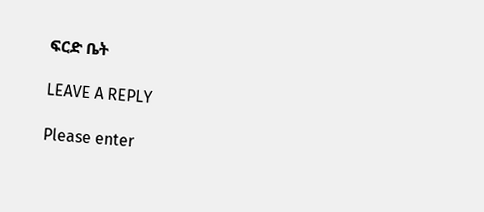ፍርድ ቤት

LEAVE A REPLY

Please enter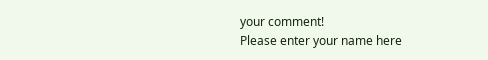your comment!
Please enter your name here